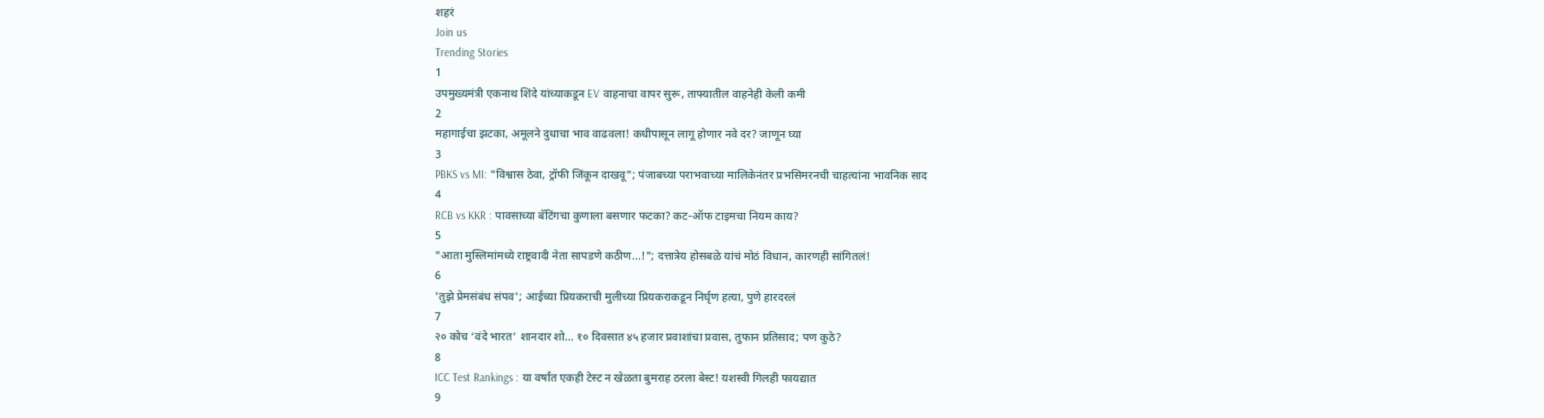शहरं
Join us
Trending Stories
1
उपमुख्यमंत्री एकनाथ शिंदे यांच्याकडून EV वाहनाचा वापर सुरू, ताफ्यातील वाहनेही केली कमी
2
महागाईचा झटका, अमूलने दुधाचा भाव वाढवला! कधीपासून लागू होणार नवे दर? जाणून घ्या
3
PBKS vs MI: "विश्वास ठेवा, ट्रॉफी जिंकून दाखवू"; पंजाबच्या पराभवाच्या मालिकेनंतर प्रभसिमरनची चाहत्यांना भावनिक साद
4
RCB vs KKR : पावसाच्या बॅटिंगचा कुणाला बसणार फटका? कट-ऑफ टाइमचा नियम काय?
5
"आता मुस्लिमांमध्ये राष्ट्रवादी नेता सापडणे कठीण...!"; दत्तात्रेय होसबळे यांचं मोठं विधान, कारणही सांगितलं!
6
'तुझे प्रेमसंबंध संपव'; आईच्या प्रियकराची मुलीच्या प्रियकराकडून निर्घृण हत्या, पुणे हारदरलं
7
२० कोच ‘वंदे भारत’ शानदार शो… १० दिवसात ४५ हजार प्रवाशांचा प्रवास, तुफान प्रतिसाद; पण कुठे?
8
ICC Test Rankings : या वर्षांत एकही टेस्ट न खेळता बुमराह ठरला बेस्ट! यशस्वी गिलही फायद्यात
9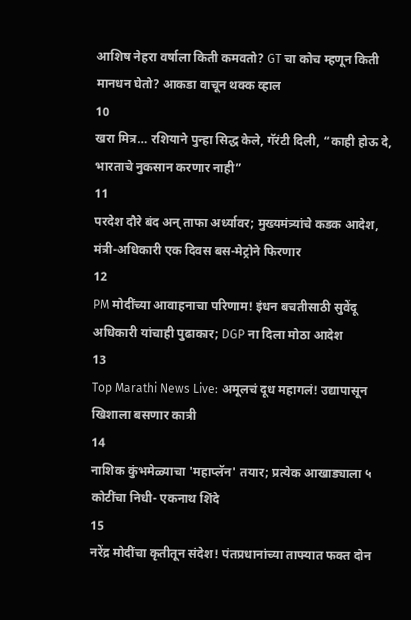आशिष नेहरा वर्षाला किती कमवतो? GT चा कोच म्हणून किती मानधन घेतो? आकडा वाचून थक्क व्हाल
10
खरा मित्र… रशियाने पुन्हा सिद्ध केले, गॅरंटी दिली, “काही होऊ दे, भारताचे नुकसान करणार नाही”
11
परदेश दौरे बंद अन् ताफा अर्ध्यावर; मुख्यमंत्र्यांचे कडक आदेश, मंत्री-अधिकारी एक दिवस बस-मेट्रोने फिरणार
12
PM मोदींच्या आवाहनाचा परिणाम! इंधन बचतीसाठी सुवेंदू अधिकारी यांचाही पुढाकार; DGP ना दिला मोठा आदेश
13
Top Marathi News Live: अमूलचं दूध महागलं! उद्यापासून खिशाला बसणार कात्री
14
नाशिक कुंभमेळ्याचा 'महाप्लॅन' तयार; प्रत्येक आखाड्याला ५ कोटींचा निधी- एकनाथ शिंदे
15
नरेंद्र मोदींचा कृतीतून संदेश! पंतप्रधानांच्या ताफ्यात फक्त दोन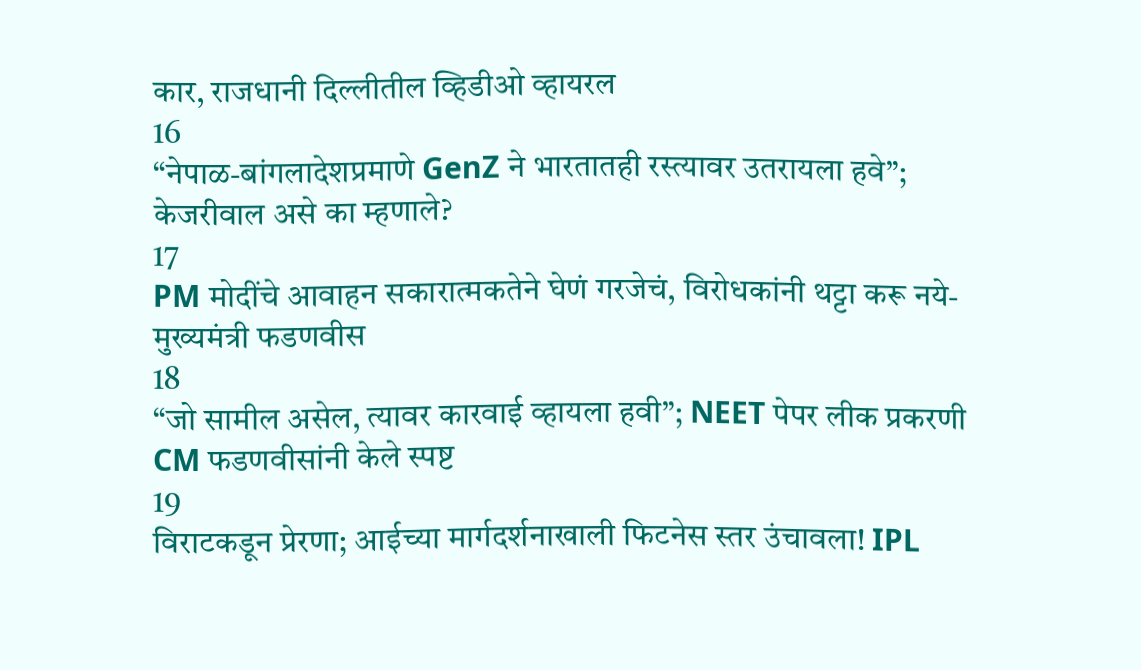कार, राजधानी दिल्लीतील व्हिडीओ व्हायरल
16
“नेपाळ-बांगलादेशप्रमाणे GenZ ने भारतातही रस्त्यावर उतरायला हवे”; केजरीवाल असे का म्हणाले?
17
PM मोदींचे आवाहन सकारात्मकतेने घेणं गरजेचं, विरोधकांनी थट्टा करू नये- मुख्यमंत्री फडणवीस
18
“जो सामील असेल, त्यावर कारवाई व्हायला हवी”; NEET पेपर लीक प्रकरणी CM फडणवीसांनी केले स्पष्ट
19
विराटकडून प्रेरणा; आईच्या मार्गदर्शनाखाली फिटनेस स्तर उंचावला! IPL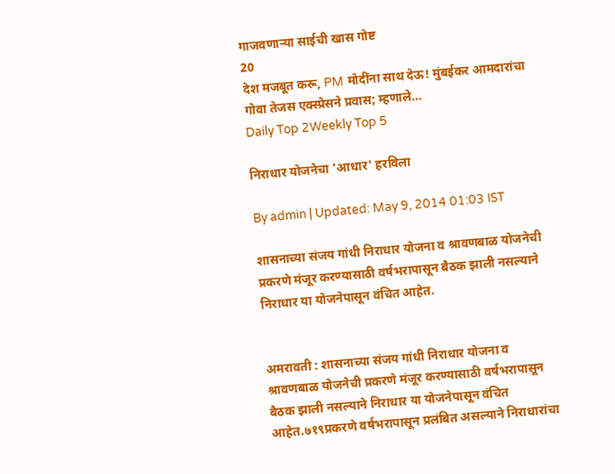गाजवणाऱ्या साईची खास गोष्ट
20
देश मजबूत करू, PM मोदींना साथ देऊ! मुंबईकर आमदारांचा गोवा तेजस एक्स्प्रेसने प्रवास; म्हणाले…
Daily Top 2Weekly Top 5

निराधार योजनेचा 'आधार' हरविला

By admin | Updated: May 9, 2014 01:03 IST

शासनाच्या संजय गांधी निराधार योजना व श्रावणबाळ योजनेची प्रकरणे मंजूर करण्यासाठी वर्षभरापासून बैठक झाली नसल्याने निराधार या योजनेपासून वंचित आहेत.


अमरावती : शासनाच्या संजय गांधी निराधार योजना व श्रावणबाळ योजनेची प्रकरणे मंजूर करण्यासाठी वर्षभरापासून बैठक झाली नसल्याने निराधार या योजनेपासून वंचित आहेत.७१९प्रकरणे वर्षभरापासून प्रलंबित असल्याने निराधारांचा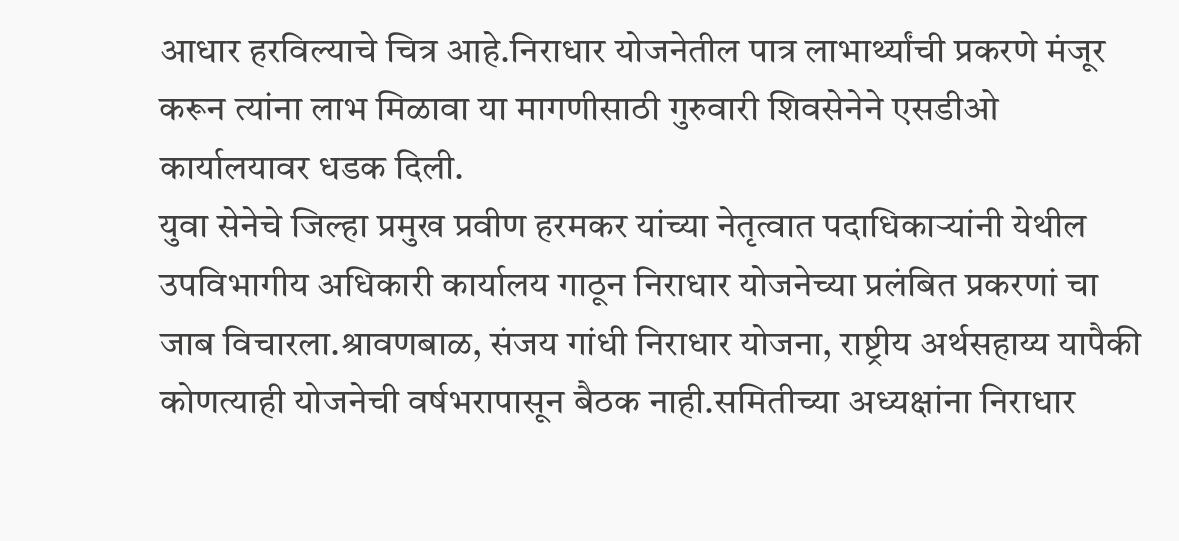आधार हरविल्याचे चित्र आहे.निराधार योजनेतील पात्र लाभार्थ्यांची प्रकरणे मंजूर करून त्यांना लाभ मिळावा या मागणीसाठी गुरुवारी शिवसेनेने एसडीओ कार्यालयावर धडक दिली.
युवा सेनेचे जिल्हा प्रमुख प्रवीण हरमकर यांच्या नेतृत्वात पदाधिकार्‍यांनी येथील उपविभागीय अधिकारी कार्यालय गाठून निराधार योजनेच्या प्रलंबित प्रकरणां चा जाब विचारला.श्रावणबाळ, संजय गांधी निराधार योजना, राष्ट्रीय अर्थसहाय्य यापैकी कोणत्याही योजनेची वर्षभरापासून बैठक नाही.समितीच्या अध्यक्षांना निराधार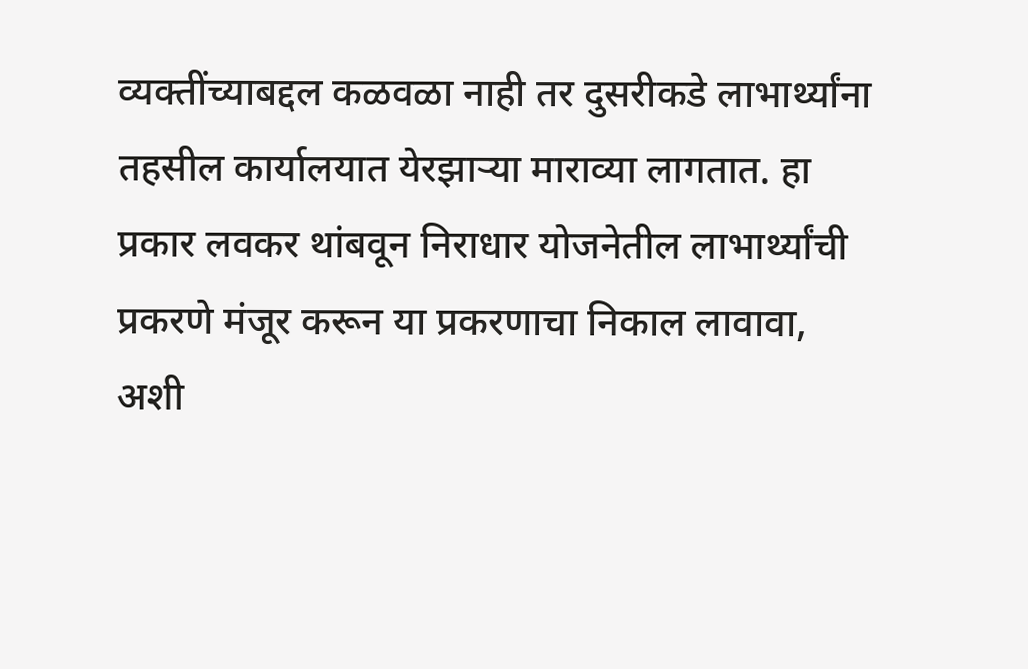व्यक्तींच्याबद्दल कळवळा नाही तर दुसरीकडे लाभार्थ्यांना तहसील कार्यालयात येरझार्‍या माराव्या लागतात. हा प्रकार लवकर थांबवून निराधार योजनेतील लाभार्थ्यांची प्रकरणे मंजूर करून या प्रकरणाचा निकाल लावावा, अशी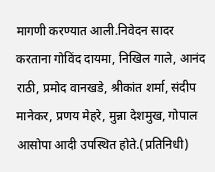मागणी करण्यात आली.निवेदन सादर करताना गोविंद दायमा, निखिल गाले, आनंद राठी, प्रमोद वानखडे, श्रीकांत शर्मा, संदीप मानेकर, प्रणय मेहरे, मुन्ना देशमुख, गोपाल आसोपा आदी उपस्थित होते.(प्रतिनिधी)